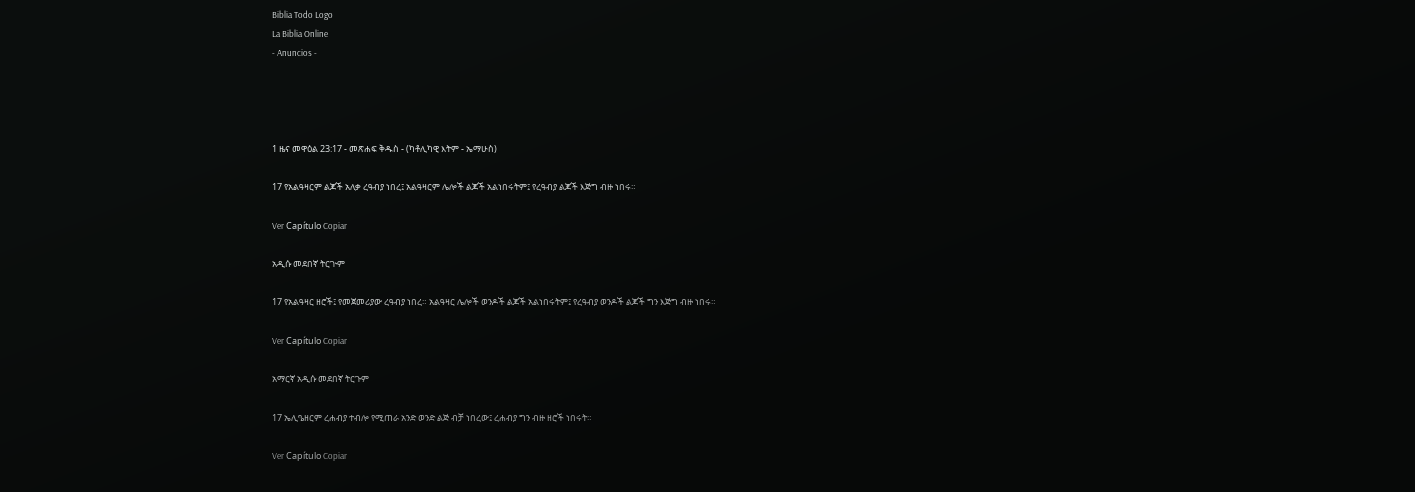Biblia Todo Logo
La Biblia Online
- Anuncios -




1 ዜና መዋዕል 23:17 - መጽሐፍ ቅዱስ - (ካቶሊካዊ እትም - ኤማሁስ)

17 የአልዓዛርም ልጆች አለቃ ረዓብያ ነበረ፤ አልዓዛርም ሌሎች ልጆች አልነበሩትም፤ የረዓብያ ልጆች እጅግ ብዙ ነበሩ።

Ver Capítulo Copiar

አዲሱ መደበኛ ትርጒም

17 የአልዓዛር ዘሮች፤ የመጀመሪያው ረዓብያ ነበረ። አልዓዛር ሌሎች ወንዶች ልጆች አልነበሩትም፤ የረዓብያ ወንዶች ልጆች ግን እጅግ ብዙ ነበሩ።

Ver Capítulo Copiar

አማርኛ አዲሱ መደበኛ ትርጉም

17 ኤሊዔዘርም ረሐብያ ተብሎ የሚጠራ አንድ ወንድ ልጅ ብቻ ነበረው፤ ረሐብያ ግን ብዙ ዘሮች ነበሩት።

Ver Capítulo Copiar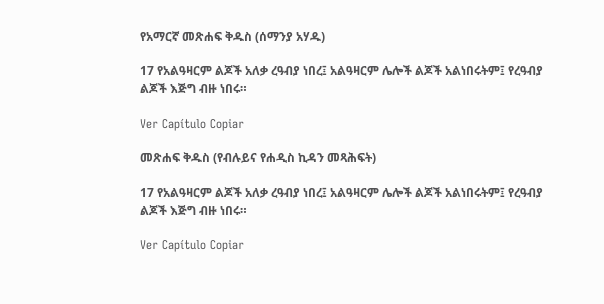የአማርኛ መጽሐፍ ቅዱስ (ሰማንያ አሃዱ)

17 የአልዓዛርም ልጆች አለቃ ረዓብያ ነበረ፤ አልዓዛርም ሌሎች ልጆች አልነበሩትም፤ የረዓብያ ልጆች እጅግ ብዙ ነበሩ።

Ver Capítulo Copiar

መጽሐፍ ቅዱስ (የብሉይና የሐዲስ ኪዳን መጻሕፍት)

17 የአልዓዛርም ልጆች አለቃ ረዓብያ ነበረ፤ አልዓዛርም ሌሎች ልጆች አልነበሩትም፤ የረዓብያ ልጆች እጅግ ብዙ ነበሩ።

Ver Capítulo Copiar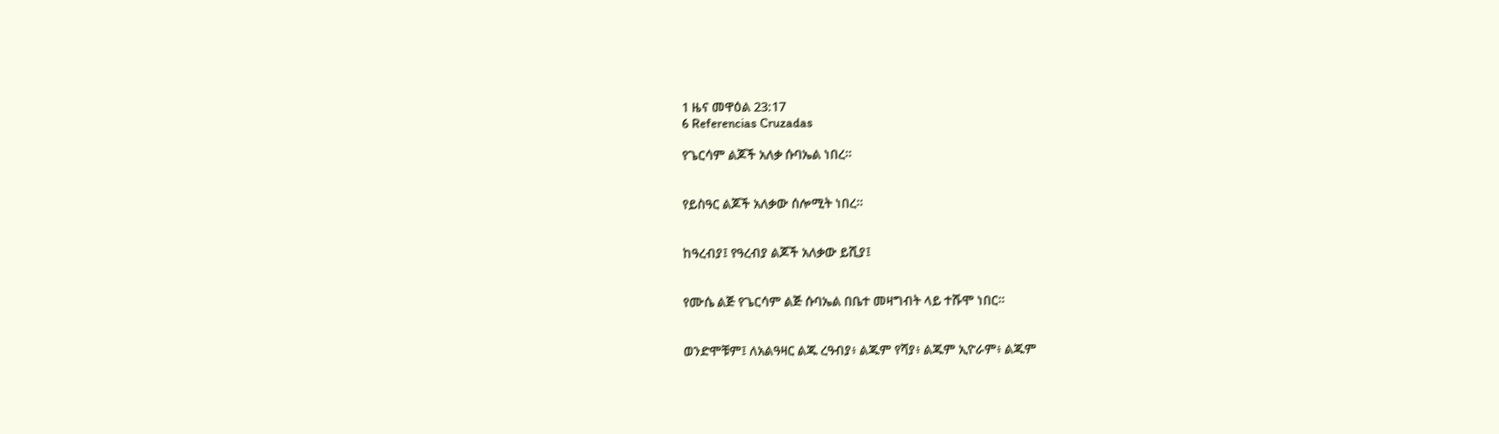1 ዜና መዋዕል 23:17
6 Referencias Cruzadas

የጌርሳም ልጆች አለቃ ሱባኤል ነበረ።


የይስዓር ልጆች አለቃው ሰሎሚት ነበረ።


ከዓረብያ፤ የዓረብያ ልጆች አለቃው ይሺያ፤


የሙሴ ልጅ የጌርሳም ልጅ ሱባኤል በቤተ መዛግብት ላይ ተሹሞ ነበር።


ወንድሞቹም፤ ለአልዓዛር ልጁ ረዓብያ፥ ልጁም የሻያ፥ ልጁም ኢዮራም፥ ልጁም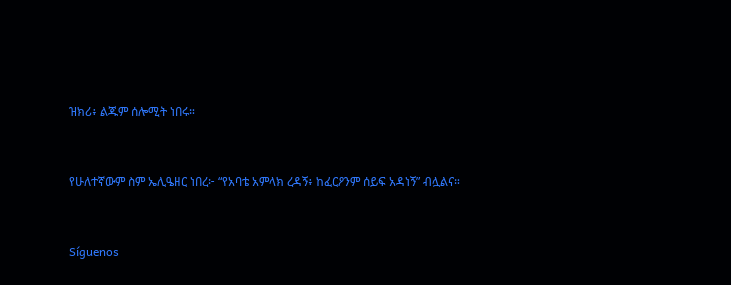ዝክሪ፥ ልጁም ሰሎሚት ነበሩ።


የሁለተኛውም ስም ኤሊዔዘር ነበረ፦ “የአባቴ አምላክ ረዳኝ፥ ከፈርዖንም ሰይፍ አዳነኝ” ብሏልና።


Síguenos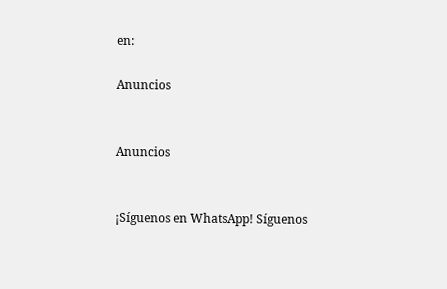en:

Anuncios


Anuncios


¡Síguenos en WhatsApp! Síguenos